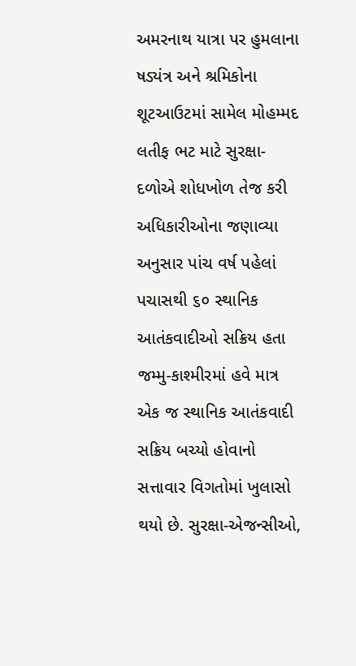અમરનાથ યાત્રા પર હુમલાના ષડ્યંત્ર અને શ્રમિકોના શૂટઆઉટમાં સામેલ મોહમ્મદ લતીફ ભટ માટે સુરક્ષા-દળોએ શોધખોળ તેજ કરી
અધિકારીઓના જણાવ્યા અનુસાર પાંચ વર્ષ પહેલાં પચાસથી ૬૦ સ્થાનિક આતંકવાદીઓ સક્રિય હતા
જમ્મુ-કાશ્મીરમાં હવે માત્ર એક જ સ્થાનિક આતંકવાદી સક્રિય બચ્યો હોવાનો સત્તાવાર વિગતોમાં ખુલાસો થયો છે. સુરક્ષા-એજન્સીઓ,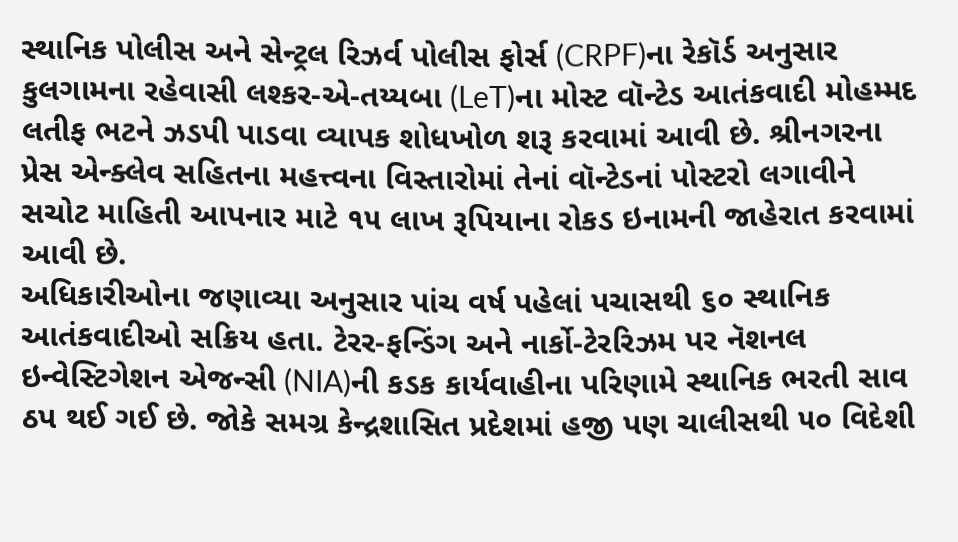સ્થાનિક પોલીસ અને સેન્ટ્રલ રિઝર્વ પોલીસ ફોર્સ (CRPF)ના રેકૉર્ડ અનુસાર કુલગામના રહેવાસી લશ્કર-એ-તય્યબા (LeT)ના મોસ્ટ વૉન્ટેડ આતંકવાદી મોહમ્મદ લતીફ ભટને ઝડપી પાડવા વ્યાપક શોધખોળ શરૂ કરવામાં આવી છે. શ્રીનગરના પ્રેસ એન્ક્લેવ સહિતના મહત્ત્વના વિસ્તારોમાં તેનાં વૉન્ટેડનાં પોસ્ટરો લગાવીને સચોટ માહિતી આપનાર માટે ૧૫ લાખ રૂપિયાના રોકડ ઇનામની જાહેરાત કરવામાં આવી છે.
અધિકારીઓના જણાવ્યા અનુસાર પાંચ વર્ષ પહેલાં પચાસથી ૬૦ સ્થાનિક આતંકવાદીઓ સક્રિય હતા. ટેરર-ફન્ડિંગ અને નાર્કો-ટેરરિઝમ પર નૅશનલ ઇન્વેસ્ટિગેશન એજન્સી (NIA)ની કડક કાર્યવાહીના પરિણામે સ્થાનિક ભરતી સાવ ઠપ થઈ ગઈ છે. જોકે સમગ્ર કેન્દ્રશાસિત પ્રદેશમાં હજી પણ ચાલીસથી ૫૦ વિદેશી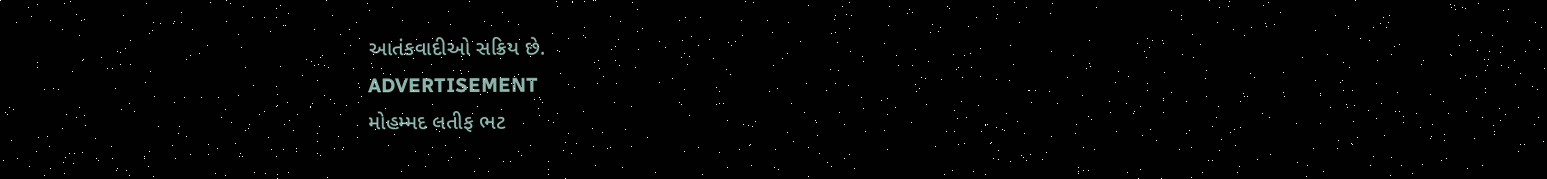આતંકવાદીઓ સક્રિય છે.
ADVERTISEMENT
મોહમ્મદ લતીફ ભટ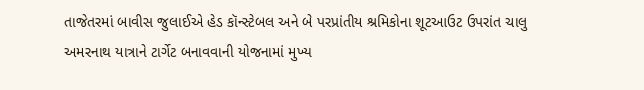તાજેતરમાં બાવીસ જુલાઈએ હેડ કૉન્સ્ટેબલ અને બે પરપ્રાંતીય શ્રમિકોના શૂટઆઉટ ઉપરાંત ચાલુ અમરનાથ યાત્રાને ટાર્ગેટ બનાવવાની યોજનામાં મુખ્ય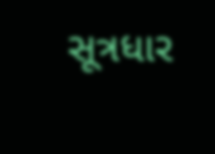સૂત્રધાર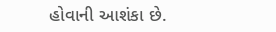હોવાની આશંકા છે.